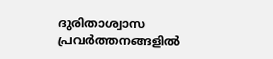ദുരിതാശ്വാസ പ്രവര്‍ത്തനങ്ങളില്‍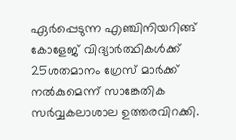ഏര്‍പ്പെടുന്ന എഞ്ചിനിയറിങ്ങ് കോളേജ് വിദ്യാര്‍ത്ഥികള്‍ക്ക് 25ശതമാനം ഗ്രേസ് മാര്‍ക്ക് നല്‍കുമെന്ന് സാങ്കേതിക സര്‍വ്വകലാശാല ഉത്തരവിറക്കി.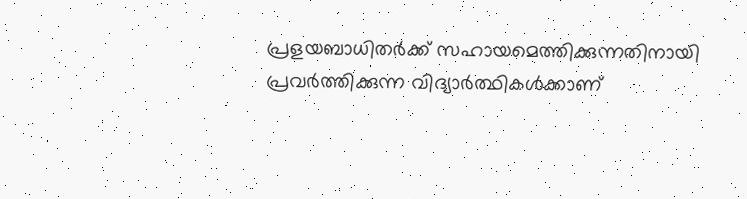പ്രളയബാധിതര്‍ക്ക് സഹായമെത്തിക്കുന്നതിനായി പ്രവര്‍ത്തിക്കുന്ന വിദ്യാര്‍ത്ഥികള്‍ക്കാണ്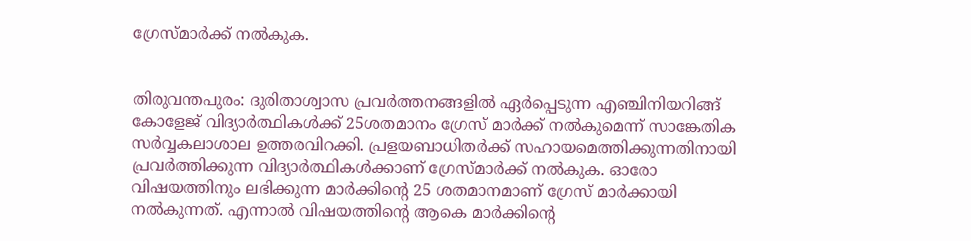ഗ്രേസ്മാര്‍ക്ക് നല്‍കുക.


തിരുവന്തപുരം: ദുരിതാശ്വാസ പ്രവര്‍ത്തനങ്ങളില്‍ ഏര്‍പ്പെടുന്ന എഞ്ചിനിയറിങ്ങ് കോളേജ് വിദ്യാര്‍ത്ഥികള്‍ക്ക് 25ശതമാനം ഗ്രേസ് മാര്‍ക്ക് നല്‍കുമെന്ന് സാങ്കേതിക സര്‍വ്വകലാശാല ഉത്തരവിറക്കി. പ്രളയബാധിതര്‍ക്ക് സഹായമെത്തിക്കുന്നതിനായി പ്രവര്‍ത്തിക്കുന്ന വിദ്യാര്‍ത്ഥികള്‍ക്കാണ് ഗ്രേസ്മാര്‍ക്ക് നല്‍കുക. ഓരോ വിഷയത്തിനും ലഭിക്കുന്ന മാര്‍ക്കിന്‍റെ 25 ശതമാനമാണ് ഗ്രേസ് മാര്‍ക്കായി നല്‍കുന്നത്. എന്നാല്‍ വിഷയത്തിന്‍റെ ആകെ മാര്‍ക്കിന്‍റെ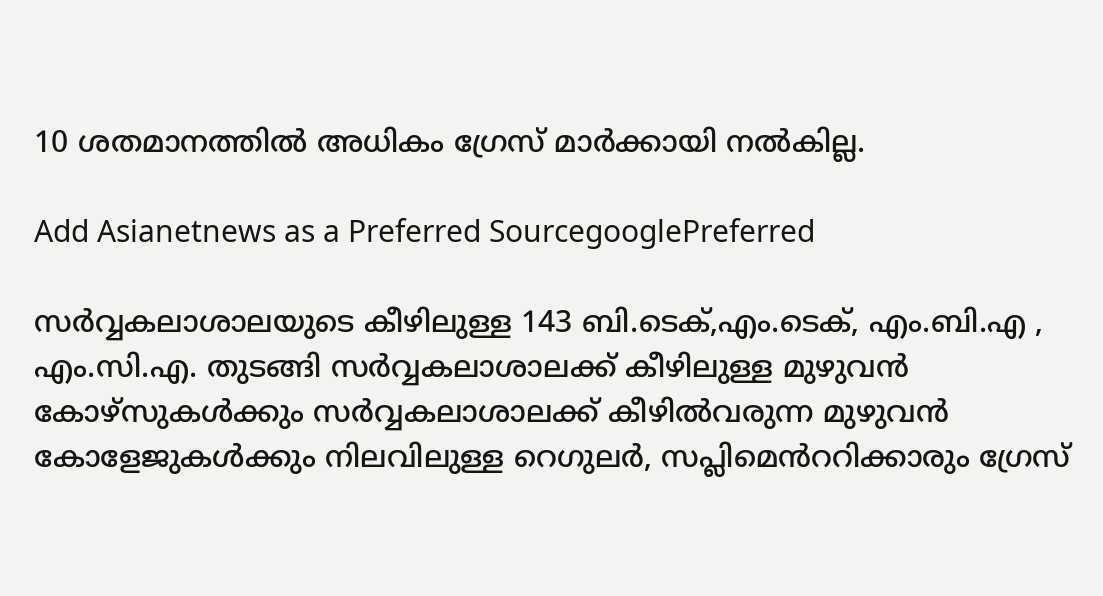10 ശതമാനത്തില്‍ അധികം ഗ്രേസ് മാര്‍ക്കായി നല്‍കില്ല.

Add Asianetnews as a Preferred SourcegooglePreferred

സര്‍വ്വകലാശാലയുടെ കീഴിലുള്ള 143 ബി.ടെക്,എം.ടെക്, എം.ബി.എ , എം.സി.എ. തുടങ്ങി സര്‍വ്വകലാശാലക്ക് കീഴിലുള്ള മുഴുവന്‍ കോഴ്‌സുകള്‍ക്കും സര്‍വ്വകലാശാലക്ക് കീഴില്‍വരുന്ന മുഴുവന്‍ കോളേജുകള്‍ക്കും നിലവിലുള്ള റെഗുലര്‍, സപ്ലിമെന്‍‌ററിക്കാരും ഗ്രേസ്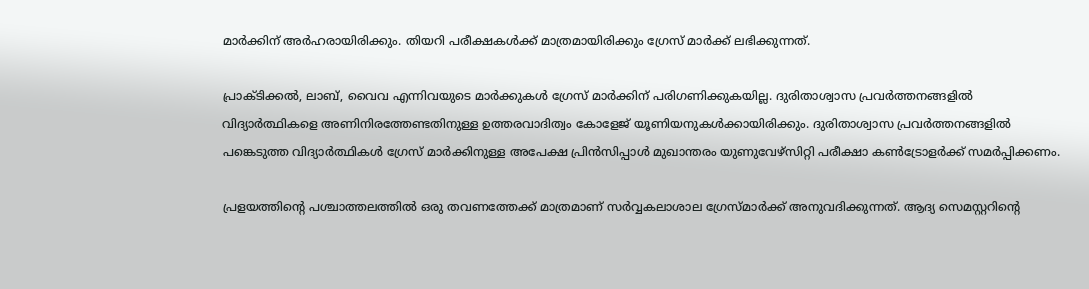മാര്‍ക്കിന് അര്‍ഹരായിരിക്കും. തിയറി പരീക്ഷകള്‍ക്ക് മാത്രമായിരിക്കും ഗ്രേസ് മാര്‍ക്ക് ലഭിക്കുന്നത്.

പ്രാക്ടിക്കല്‍, ലാബ്, വൈവ എന്നിവയുടെ മാര്‍ക്കുകള്‍ ഗ്രേസ് മാര്‍ക്കിന് പരിഗണിക്കുകയില്ല. ദുരിതാശ്വാസ പ്രവര്‍ത്തനങ്ങളില്‍ വിദ്യാര്‍ത്ഥികളെ അണിനിരത്തേണ്ടതിനുള്ള ഉത്തരവാദിത്വം കോളേജ് യൂണിയനുകള്‍ക്കായിരിക്കും. ദുരിതാശ്വാസ പ്രവര്‍ത്തനങ്ങളില്‍ പങ്കെടുത്ത വിദ്യാര്‍ത്ഥികള്‍ ഗ്രേസ് മാര്‍ക്കിനുള്ള അപേക്ഷ പ്രിന്‍സിപ്പാള്‍ മുഖാന്തരം യുണുവേഴ്‌സിറ്റി പരീക്ഷാ കണ്‍ട്രോളര്‍ക്ക് സമര്‍പ്പിക്കണം.

പ്രളയത്തിന്‍റെ പശ്ചാത്തലത്തില്‍ ഒരു തവണത്തേക്ക് മാത്രമാണ് സര്‍വ്വകലാശാല ഗ്രേസ്മാര്‍ക്ക് അനുവദിക്കുന്നത്. ആദ്യ സെമസ്റ്ററിന്‍റെ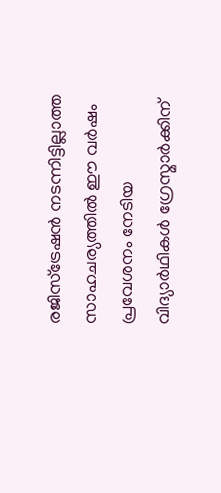രജിസ്‌ട്രേഷന്‍ നടന്നിട്ടില്ലാത്ത സാഹചര്യത്തില്‍ ഈ വര്‍ഷം പ്രവേശനം നേടിയ വിദ്യാര്‍ഥികള്‍ ഗ്രേസ്മാര്‍ക്കിന്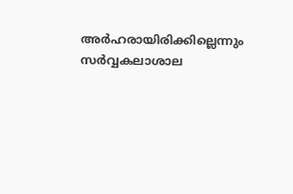അര്‍ഹരായിരിക്കില്ലെന്നും സര്‍വ്വകലാശാല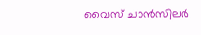വൈസ് ചാന്‍സിലര്‍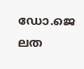ഡോ.ജെ ലത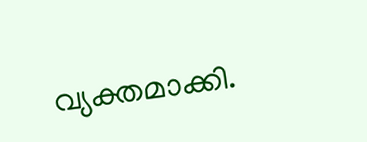വ്യക്തമാക്കി.